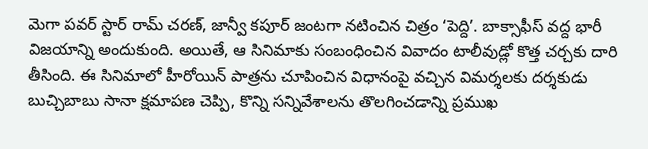మెగా పవర్ స్టార్ రామ్ చరణ్, జాన్వీ కపూర్ జంటగా నటించిన చిత్రం ‘పెద్ది’. బాక్సాఫీస్ వద్ద భారీ విజయాన్ని అందుకుంది. అయితే, ఆ సినిమాకు సంబంధించిన వివాదం టాలీవుడ్లో కొత్త చర్చకు దారి తీసింది. ఈ సినిమాలో హీరోయిన్ పాత్రను చూపించిన విధానంపై వచ్చిన విమర్శలకు దర్శకుడు బుచ్చిబాబు సానా క్షమాపణ చెప్పి, కొన్ని సన్నివేశాలను తొలగించడాన్ని ప్రముఖ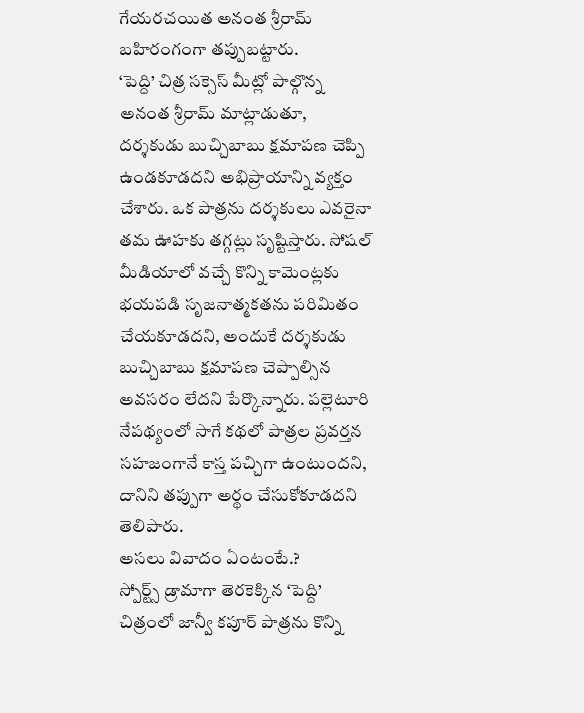గేయరచయిత అనంత శ్రీరామ్ బహిరంగంగా తప్పుబట్టారు.
‘పెద్ది’ చిత్ర సక్సెస్ మీట్లో పాల్గొన్న అనంత శ్రీరామ్ మాట్లాడుతూ, దర్శకుడు బుచ్చిబాబు క్షమాపణ చెప్పి ఉండకూడదని అభిప్రాయాన్ని వ్యక్తం చేశారు. ఒక పాత్రను దర్శకులు ఎవరైనా తమ ఊహకు తగ్గట్లు సృష్టిస్తారు. సోషల్ మీడియాలో వచ్చే కొన్ని కామెంట్లకు భయపడి సృజనాత్మకతను పరిమితం చేయకూడదని, అందుకే దర్శకుడు బుచ్చిబాబు క్షమాపణ చెప్పాల్సిన అవసరం లేదని పేర్కొన్నారు. పల్లెటూరి నేపథ్యంలో సాగే కథలో పాత్రల ప్రవర్తన సహజంగానే కాస్త పచ్చిగా ఉంటుందని, దానిని తప్పుగా అర్థం చేసుకోకూడదని తెలిపారు.
అసలు వివాదం ఏంటంటే.?
స్పోర్ట్స్ డ్రామాగా తెరకెక్కిన ‘పెద్ది’ చిత్రంలో జాన్వీ కపూర్ పాత్రను కొన్ని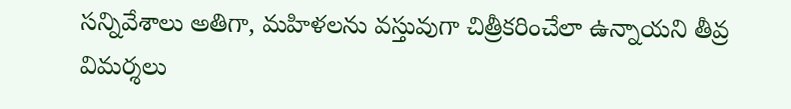సన్నివేశాలు అతిగా, మహిళలను వస్తువుగా చిత్రీకరించేలా ఉన్నాయని తీవ్ర విమర్శలు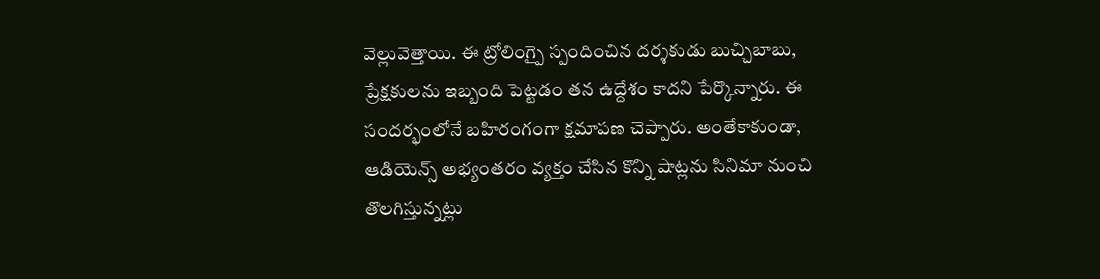వెల్లువెత్తాయి. ఈ ట్రోలింగ్పై స్పందించిన దర్శకుడు బుచ్చిబాబు, ప్రేక్షకులను ఇబ్బంది పెట్టడం తన ఉద్దేశం కాదని పేర్కొన్నారు. ఈ సందర్భంలోనే బహిరంగంగా క్షమాపణ చెప్పారు. అంతేకాకుండా, ఆడియెన్స్ అభ్యంతరం వ్యక్తం చేసిన కొన్ని షాట్లను సినిమా నుంచి తొలగిస్తున్నట్లు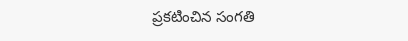ప్రకటించిన సంగతి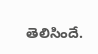తెలిసిందే.